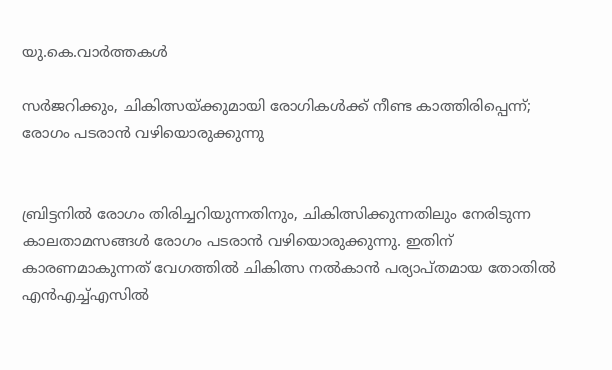യു.കെ.വാര്‍ത്തകള്‍

സര്‍ജറിക്കും, ചികിത്സയ്ക്കുമായി രോഗികള്‍ക്ക് നീണ്ട കാത്തിരിപ്പെന്ന്; രോഗം പടരാന്‍ വഴിയൊരുക്കുന്നു


ബ്രിട്ടനില്‍ രോഗം തിരിച്ചറിയുന്നതിനും, ചികിത്സിക്കുന്നതിലും നേരിടുന്ന കാലതാമസങ്ങള്‍ രോഗം പടരാന്‍ വഴിയൊരുക്കുന്നു. ഇതിന് കാരണമാകുന്നത് വേഗത്തില്‍ ചികിത്സ നല്‍കാന്‍ പര്യാപ്തമായ തോതില്‍ എന്‍എച്ച്എസില്‍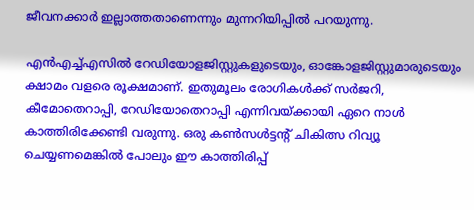ജീവനക്കാര്‍ ഇല്ലാത്തതാണെന്നും മുന്നറിയിപ്പില്‍ പറയുന്നു.

എന്‍എച്ച്എസില്‍ റേഡിയോളജിസ്റ്റുകളുടെയും, ഓങ്കോളജിസ്റ്റുമാരുടെയും ക്ഷാമം വളരെ രൂക്ഷമാണ്. ഇതുമൂലം രോഗികള്‍ക്ക് സര്‍ജറി, കീമോതെറാപ്പി, റേഡിയോതെറാപ്പി എന്നിവയ്ക്കായി ഏറെ നാള്‍ കാത്തിരിക്കേണ്ടി വരുന്നു. ഒരു കണ്‍സള്‍ട്ടന്റ് ചികിത്സ റിവ്യൂ ചെയ്യണമെങ്കില്‍ പോലും ഈ കാത്തിരിപ്പ്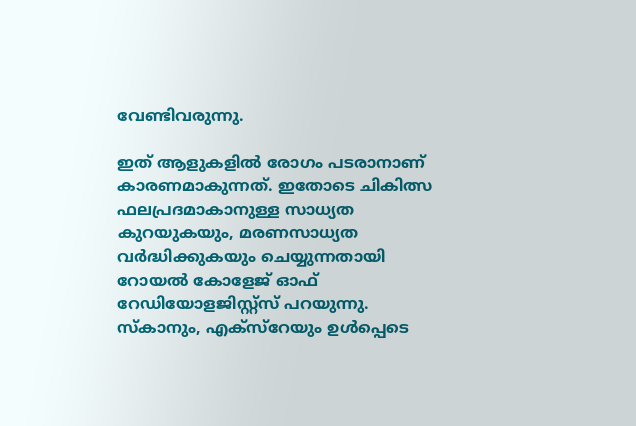വേണ്ടിവരുന്നു.

ഇത് ആളുകളില്‍ രോഗം പടരാനാണ് കാരണമാകുന്നത്. ഇതോടെ ചികിത്സ ഫലപ്രദമാകാനുള്ള സാധ്യത കുറയുകയും, മരണസാധ്യത വര്‍ദ്ധിക്കുകയും ചെയ്യുന്നതായി റോയല്‍ കോളേജ് ഓഫ് റേഡിയോളജിസ്റ്റ്‌സ് പറയുന്നു. സ്‌കാനും, എക്‌സ്‌റേയും ഉള്‍പ്പെടെ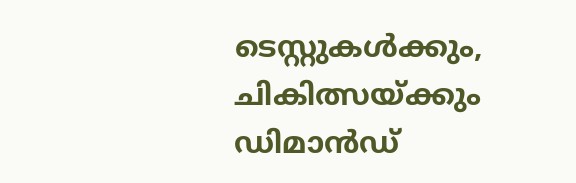ടെസ്റ്റുകള്‍ക്കും, ചികിത്സയ്ക്കും ഡിമാന്‍ഡ്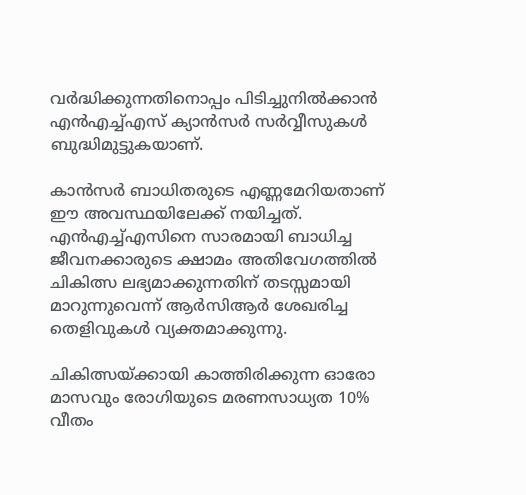വര്‍ദ്ധിക്കുന്നതിനൊപ്പം പിടിച്ചുനില്‍ക്കാന്‍ എന്‍എച്ച്എസ് ക്യാന്‍സര്‍ സര്‍വ്വീസുകള്‍ ബുദ്ധിമുട്ടുകയാണ്.

കാന്‍സര്‍ ബാധിതരുടെ എണ്ണമേറിയതാണ് ഈ അവസ്ഥയിലേക്ക് നയിച്ചത്. എന്‍എച്ച്എസിനെ സാരമായി ബാധിച്ച ജീവനക്കാരുടെ ക്ഷാമം അതിവേഗത്തില്‍ ചികിത്സ ലഭ്യമാക്കുന്നതിന് തടസ്സമായി മാറുന്നുവെന്ന് ആര്‍സിആര്‍ ശേഖരിച്ച തെളിവുകള്‍ വ്യക്തമാക്കുന്നു.

ചികിത്സയ്ക്കായി കാത്തിരിക്കുന്ന ഓരോ മാസവും രോഗിയുടെ മരണസാധ്യത 10% വീതം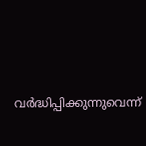വര്‍ദ്ധിപ്പിക്കുന്നുവെന്ന്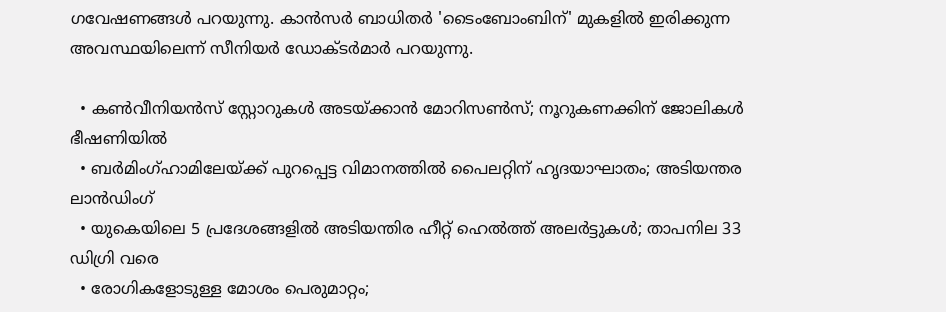ഗവേഷണങ്ങള്‍ പറയുന്നു. കാന്‍സര്‍ ബാധിതര്‍ 'ടൈംബോംബിന്' മുകളില്‍ ഇരിക്കുന്ന അവസ്ഥയിലെന്ന് സീനിയര്‍ ഡോക്ടര്‍മാര്‍ പറയുന്നു.

  • കണ്‍വീനിയന്‍സ് സ്റ്റോറുകള്‍ അടയ്ക്കാന്‍ മോറിസണ്‍സ്; നൂറുകണക്കിന് ജോലികള്‍ ഭീഷണിയില്‍
  • ബര്‍മിംഗ്ഹാമിലേയ്ക്ക് പുറപ്പെട്ട വിമാനത്തില്‍ പൈലറ്റിന് ഹൃദയാഘാതം; അടിയന്തര ലാന്‍ഡിംഗ്
  • യുകെയിലെ 5 പ്രദേശങ്ങളില്‍ അടിയന്തിര ഹീറ്റ് ഹെല്‍ത്ത് അലര്‍ട്ടുകള്‍; താപനില 33 ഡിഗ്രി വരെ
  • രോഗികളോടുള്ള മോശം പെരുമാറ്റം;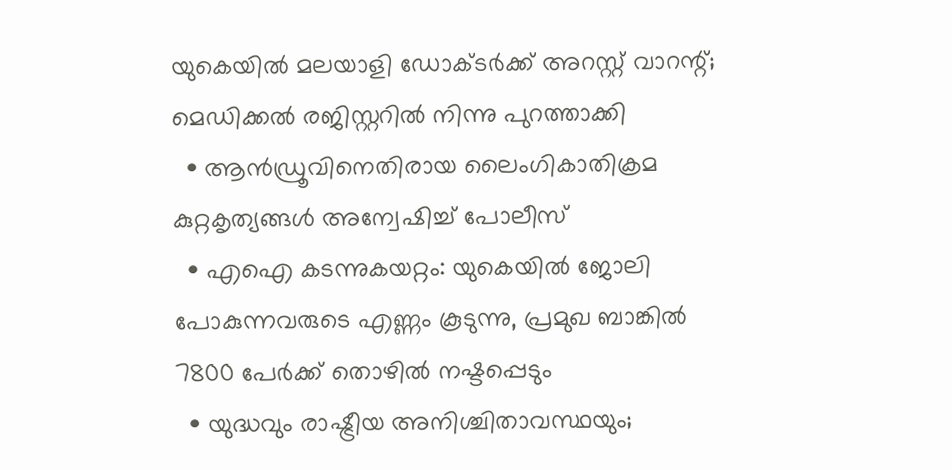യുകെയില്‍ മലയാളി ഡോക്ടര്‍ക്ക് അറസ്റ്റ് വാറന്റ്; മെഡിക്കല്‍ രജിസ്റ്ററില്‍ നിന്നു പുറത്താക്കി
  • ആന്‍ഡ്രൂവിനെതിരായ ലൈംഗികാതിക്രമ കുറ്റകൃത്യങ്ങള്‍ അന്വേഷിച്ച് പോലീസ്
  • എഐ കടന്നുകയറ്റം: യുകെയില്‍ ജോലി പോകുന്നവരുടെ എണ്ണം കൂടുന്നു, പ്രമുഖ ബാങ്കില്‍ 7800 പേര്‍ക്ക് തൊഴില്‍ നഷ്ടപ്പെടും
  • യുദ്ധവും രാഷ്ട്രീയ അനിശ്ചിതാവസ്ഥയും;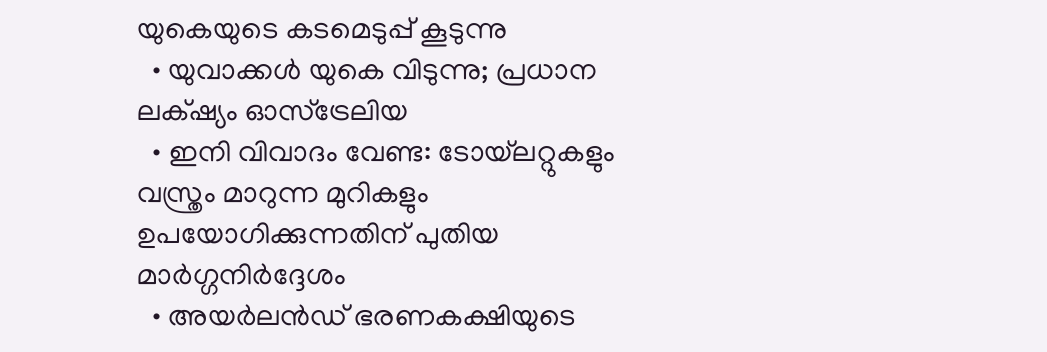യുകെയുടെ കടമെടുപ്പ് കൂടുന്നു
  • യുവാക്കള്‍ യുകെ വിടുന്നു; പ്രധാന ലക്‌ഷ്യം ഓസ്‌ട്രേലിയ
  • ഇനി വിവാദം വേണ്ട: ടോയ്‌ലറ്റുകളും വസ്ത്രം മാറുന്ന മുറികളും ഉപയോഗിക്കുന്നതിന് പുതിയ മാര്‍ഗ്ഗനിര്‍ദ്ദേശം
  • അയര്‍ലന്‍ഡ് ഭരണകക്ഷിയുടെ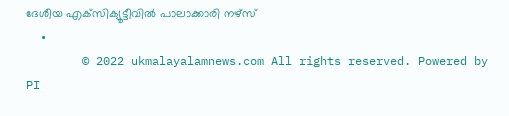ദേശീയ എക്‌സിക്യൂട്ടീവില്‍ പാലാക്കാരി നഴ്സ്
  •
        © 2022 ukmalayalamnews.com All rights reserved. Powered by PI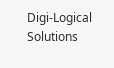Digi-Logical Solutions